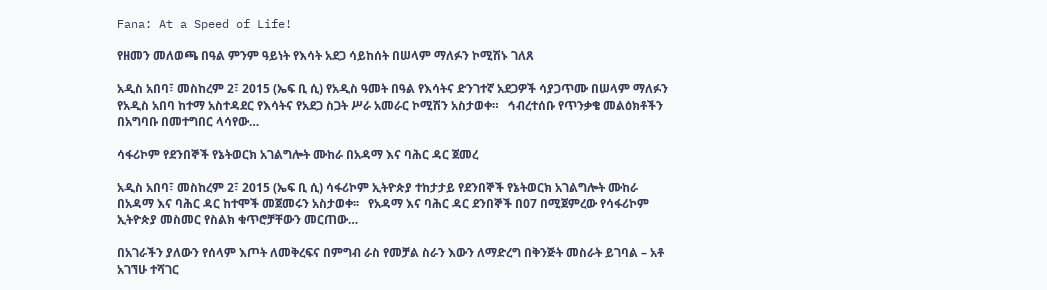Fana: At a Speed of Life!

የዘመን መለወጫ በዓል ምንም ዓይነት የእሳት አደጋ ሳይከሰት በሠላም ማለፉን ኮሚሽኑ ገለጸ

አዲስ አበባ፣ መስከረም 2፣ 2015 (ኤፍ ቢ ሲ) የአዲስ ዓመት በዓል የእሳትና ድንገተኛ አደጋዎች ሳያጋጥሙ በሠላም ማለፉን የአዲስ አበባ ከተማ አስተዳደር የእሳትና የአደጋ ስጋት ሥራ አመራር ኮሚሽን አስታወቀ።   ኅብረተሰቡ የጥንቃቄ መልዕክቶችን በአግባቡ በመተግበር ላሳየው…

ሳፋሪኮም የደንበኞች የኔትወርክ አገልግሎት ሙከራ በአዳማ እና ባሕር ዳር ጀመረ

አዲስ አበባ፣ መስከረም 2፣ 2015 (ኤፍ ቢ ሲ) ሳፋሪኮም ኢትዮጵያ ተከታታይ የደንበኞች የኔትወርክ አገልግሎት ሙከራ በአዳማ እና ባሕር ዳር ከተሞች መጀመሩን አስታወቀ፡፡   የአዳማ እና ባሕር ዳር ደንበኞች በ07 በሚጀምረው የሳፋሪኮም ኢትዮጵያ መስመር የስልክ ቁጥሮቻቸውን መርጠው…

በአገራችን ያለውን የሰላም እጦት ለመቅረፍና በምግብ ራስ የመቻል ስራን እውን ለማድረግ በቅንጅት መስራት ይገባል – አቶ አገኘሁ ተሻገር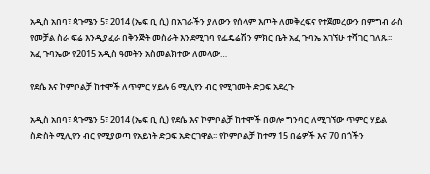አዲስ አበባ፣ ጳጉሜን 5፣ 2014 (ኤፍ ቢ ሲ) በአገራችን ያለውን የሰላም እጦት ለመቅረፍና የተጀመረውን በምግብ ራስ የመቻል ስራ ፍሬ እንዲያፈራ በቅንጅት መስራት እንደሚገባ የፌዴሬሽን ምክር ቤት አፈ ጉባኤ አገኘሁ ተሻገር ገለጹ፡፡ አፈ ጉባኤው የ2015 አዲስ ዓመትን አስመልክተው ለመላው…

የደሴ እና ኮምቦልቻ ከተሞች ለጥምር ሃይሉ 6 ሚሊየን ብር የሚገመት ድጋፍ አደረጉ

አዲስ አበባ፣ ጳጉሜን 5፣ 2014 (ኤፍ ቢ ሲ) የደሴ እና ኮምቦልቻ ከተሞች በወሎ ግንባር ለሚገኘው ጥምር ሃይል ስድስት ሚሊየን ብር የሚያወጣ የአይነት ድጋፍ አድርገዋል፡፡ የኮምቦልቻ ከተማ 15 በሬዎች እና 70 በጎችን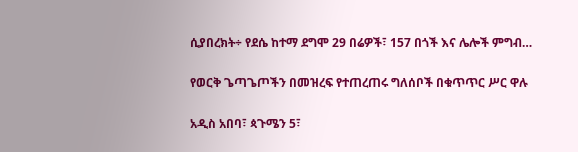ሲያበረክት÷ የደሴ ከተማ ደግሞ 29 በሬዎች፣ 157 በጎች እና ሌሎች ምግብ…

የወርቅ ጌጣጌጦችን በመዝረፍ የተጠረጠሩ ግለሰቦች በቁጥጥር ሥር ዋሉ

አዲስ አበባ፣ ጳጉሜን 5፣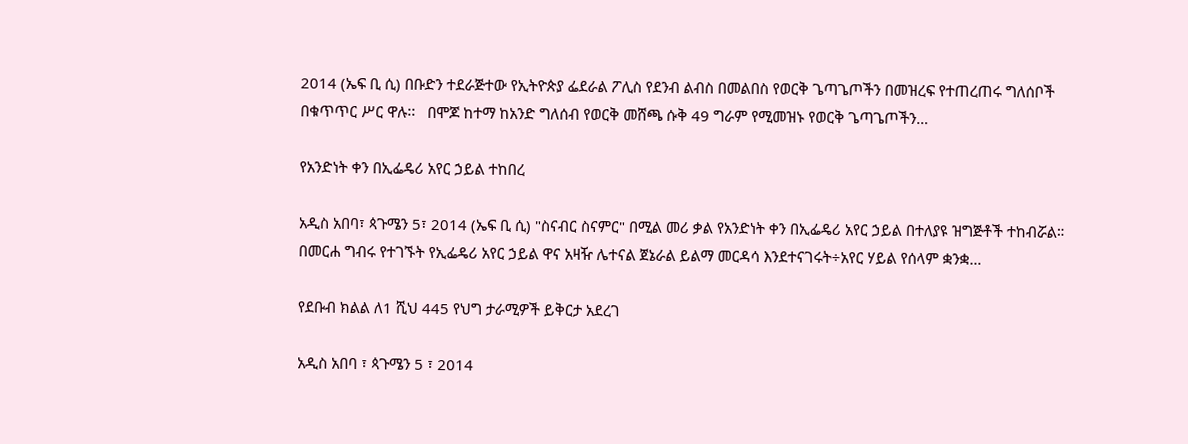2014 (ኤፍ ቢ ሲ) በቡድን ተደራጅተው የኢትዮጵያ ፌደራል ፖሊስ የደንብ ልብስ በመልበስ የወርቅ ጌጣጌጦችን በመዝረፍ የተጠረጠሩ ግለሰቦች በቁጥጥር ሥር ዋሉ፡፡   በሞጆ ከተማ ከአንድ ግለሰብ የወርቅ መሸጫ ሱቅ 49 ግራም የሚመዝኑ የወርቅ ጌጣጌጦችን…

የአንድነት ቀን በኢፌዴሪ አየር ኃይል ተከበረ

አዲስ አበባ፣ ጳጉሜን 5፣ 2014 (ኤፍ ቢ ሲ) "ስናብር ስናምር" በሚል መሪ ቃል የአንድነት ቀን በኢፌዴሪ አየር ኃይል በተለያዩ ዝግጅቶች ተከብሯል።   በመርሐ ግብሩ የተገኙት የኢፌዴሪ አየር ኃይል ዋና አዛዥ ሌተናል ጀኔራል ይልማ መርዳሳ እንደተናገሩት÷አየር ሃይል የሰላም ቋንቋ…

የደቡብ ክልል ለ1 ሺህ 445 የህግ ታራሚዎች ይቅርታ አደረገ

አዲስ አበባ ፣ ጳጉሜን 5 ፣ 2014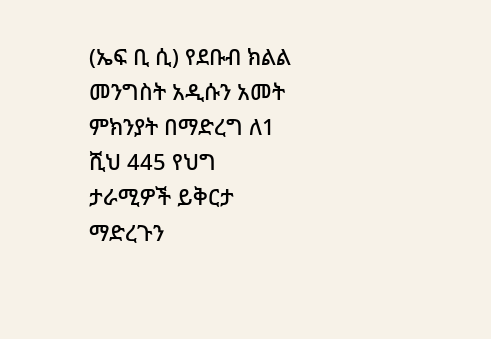(ኤፍ ቢ ሲ) የደቡብ ክልል መንግስት አዲሱን አመት ምክንያት በማድረግ ለ1 ሺህ 445 የህግ ታራሚዎች ይቅርታ ማድረጉን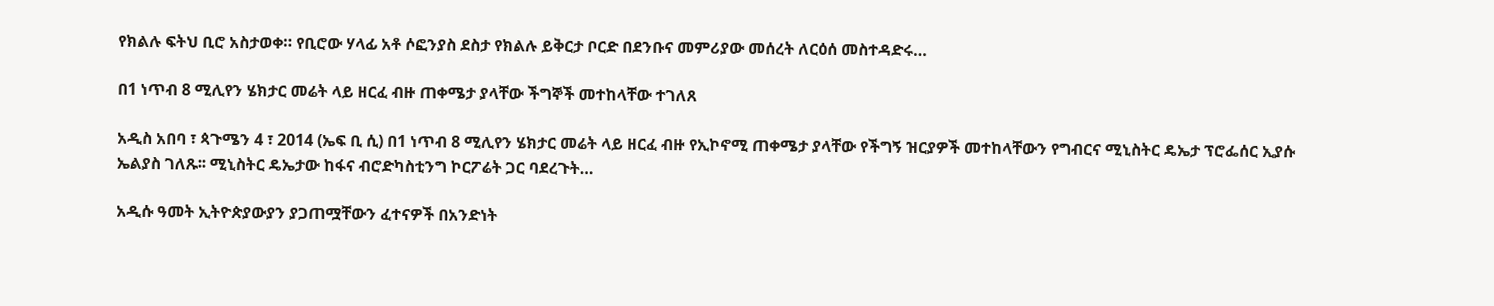የክልሉ ፍትህ ቢሮ አስታወቀ። የቢሮው ሃላፊ አቶ ሶፎንያስ ደስታ የክልሉ ይቅርታ ቦርድ በደንቡና መምሪያው መሰረት ለርዕሰ መስተዳድሩ…

በ1 ነጥብ 8 ሚሊየን ሄክታር መሬት ላይ ዘርፈ ብዙ ጠቀሜታ ያላቸው ችግኞች መተከላቸው ተገለጸ

አዲስ አበባ ፣ ጳጉሜን 4 ፣ 2014 (ኤፍ ቢ ሲ) በ1 ነጥብ 8 ሚሊየን ሄክታር መሬት ላይ ዘርፈ ብዙ የኢኮኖሚ ጠቀሜታ ያላቸው የችግኝ ዝርያዎች መተከላቸውን የግብርና ሚኒስትር ዴኤታ ፕሮፌሰር ኢያሱ ኤልያስ ገለጹ፡፡ ሚኒስትር ዴኤታው ከፋና ብሮድካስቲንግ ኮርፖሬት ጋር ባደረጉት…

አዲሱ ዓመት ኢትዮጵያውያን ያጋጠሟቸውን ፈተናዎች በአንድነት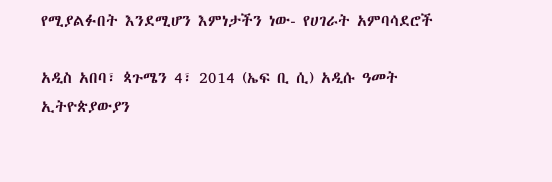የሚያልፉበት እንደሚሆን እምነታችን ነው- የሀገራት አምባሳደሮች

አዲስ አበባ፣ ጳጉሜን 4፣ 2014 (ኤፍ ቢ ሲ) አዲሱ ዓመት ኢትዮጵያውያን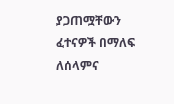ያጋጠሟቸውን ፈተናዎች በማለፍ ለሰላምና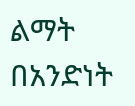ልማት በአንድነት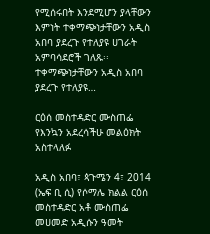የሚሰሩበት እንደሚሆን ያላቸውን እምነት ተቀማጭነታቸውን አዲስ አበባ ያደረጉ የተለያዩ ሀገራት አምባሳደሮች ገለጹ፡፡ ተቀማጭነታቸውን አዲስ አበባ ያደረጉ የተለያዩ…

ርዕሰ መስተዳድር ሙስጠፌ የእንኳን አደረሳችሁ መልዕክት አስተላለፉ

አዲስ አበባ፣ ጳጉሜን 4፣ 2014 (ኤፍ ቢ ሲ) የሶማሌ ክልል ርዕሰ መስተዳድር አቶ ሙስጠፌ መሀመድ አዲሱን ዓመት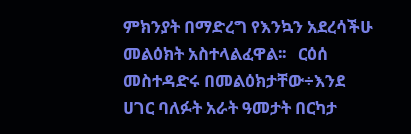ምክንያት በማድረግ የእንኳን አደረሳችሁ መልዕክት አስተላልፈዋል፡፡   ርዕሰ መስተዳድሩ በመልዕክታቸው÷እንደ ሀገር ባለፉት አራት ዓመታት በርካታ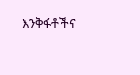እንቅፋቶችና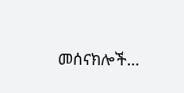መሰናክሎች…